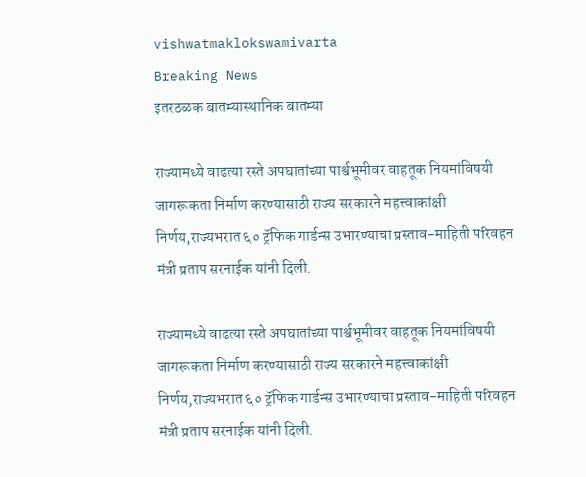vishwatmaklokswamivarta
Breaking News
इतरठळक बातम्यास्थानिक बातम्या

राज्यामध्ये वाढत्या रस्ते अपघातांच्या पार्श्वभूमीवर वाहतूक नियमांविषयी जागरूकता निर्माण करण्यासाठी राज्य सरकारने महत्त्वाकांक्षी निर्णय,राज्यभरात ६० ट्रॅफिक गार्डन्स उभारण्याचा प्रस्ताव-माहिती परिवहन मंत्री प्रताप सरनाईक यांनी दिली.

राज्यामध्ये वाढत्या रस्ते अपघातांच्या पार्श्वभूमीवर वाहतूक नियमांविषयी जागरूकता निर्माण करण्यासाठी राज्य सरकारने महत्त्वाकांक्षी निर्णय,राज्यभरात ६० ट्रॅफिक गार्डन्स उभारण्याचा प्रस्ताव-माहिती परिवहन मंत्री प्रताप सरनाईक यांनी दिली.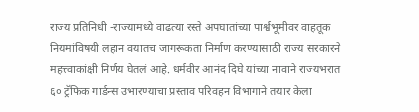राज्य प्रतिनिधी -राज्यामध्ये वाढत्या रस्ते अपघातांच्या पार्श्वभूमीवर वाहतूक नियमांविषयी लहान वयातच जागरूकता निर्माण करण्यासाठी राज्य सरकारने महत्त्वाकांक्षी निर्णय घेतलं आहे. धर्मवीर आनंद दिघे यांच्या नावाने राज्यभरात ६० ट्रॅफिक गार्डन्स उभारण्याचा प्रस्ताव परिवहन विभागाने तयार केला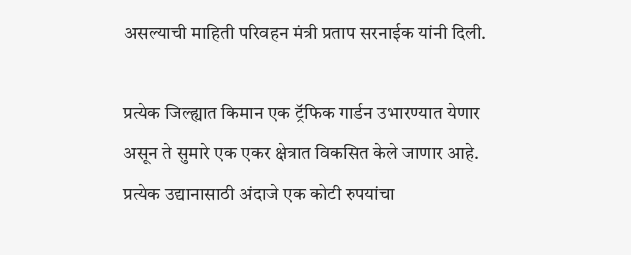असल्याची माहिती परिवहन मंत्री प्रताप सरनाईक यांनी दिली.

प्रत्येक जिल्ह्यात किमान एक ट्रॅफिक गार्डन उभारण्यात येणार असून ते सुमारे एक एकर क्षेत्रात विकसित केले जाणार आहे. प्रत्येक उद्यानासाठी अंदाजे एक कोटी रुपयांचा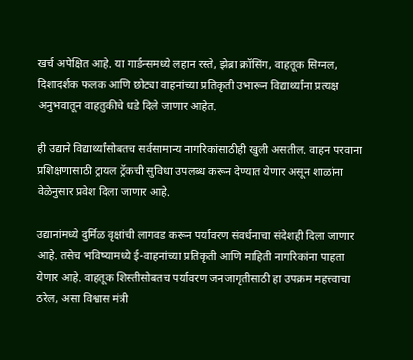खर्च अपेक्षित आहे. या गार्डन्समध्ये लहान रस्ते, झेब्रा क्रॉसिंग, वाहतूक सिग्नल, दिशादर्शक फलक आणि छोट्या वाहनांच्या प्रतिकृती उभारून विद्यार्थ्यांना प्रत्यक्ष अनुभवातून वाहतुकीचे धडे दिले जाणार आहेत.

ही उद्याने विद्यार्थ्यांसोबतच सर्वसामान्य नागरिकांसाठीही खुली असतील. वाहन परवाना प्रशिक्षणासाठी ट्रायल ट्रॅकची सुविधा उपलब्ध करून देण्यात येणार असून शाळांना वेळेनुसार प्रवेश दिला जाणार आहे.

उद्यानांमध्ये दुर्मिळ वृक्षांची लागवड करून पर्यावरण संवर्धनाचा संदेशही दिला जाणार आहे. तसेच भविष्यामध्ये ई-वाहनांच्या प्रतिकृती आणि माहिती नागरिकांना पाहता येणार आहे. वाहतूक शिस्तीसोबतच पर्यावरण जनजागृतीसाठी हा उपक्रम महत्त्वाचा ठरेल, असा विश्वास मंत्री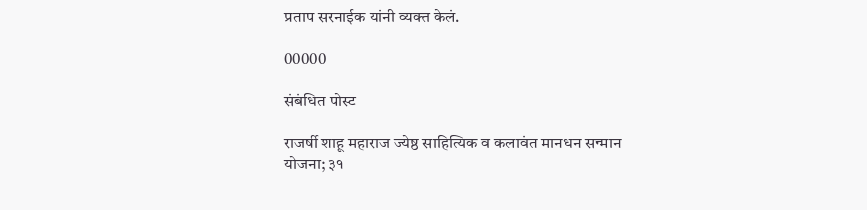प्रताप सरनाईक यांनी व्यक्त केलं.

00000

संबंधित पोस्ट

राजर्षी शाहू महाराज ज्येष्ठ साहित्यिक व कलावंत मानधन सन्मान योजना; ३१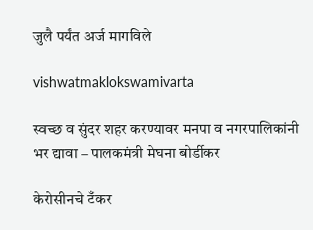जुलै पर्यंत अर्ज मागविले

vishwatmaklokswamivarta

स्वच्छ व सुंदर शहर करण्यावर मनपा व नगरपालिकांनी भर द्यावा – पालकमंत्री मेघना बोर्डीकर

केरोसीनचे टँकर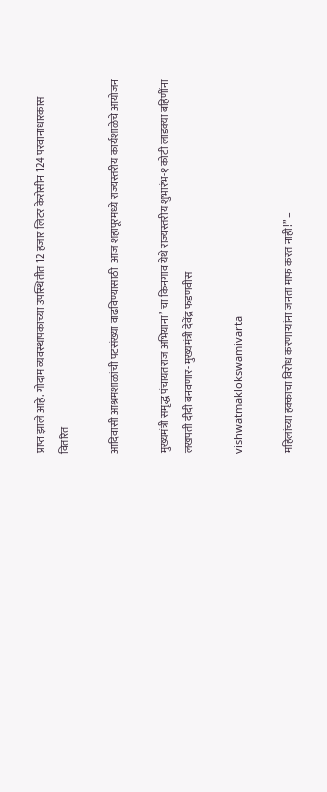प्राप्त झाले आहे. गोदाम व्यवस्थापकाच्या उपस्थितीत 12 हजार लिटर केरोसीन 124 परवानाधारकास वितरित

आदिवासी आश्रमशाळांची पटसंख्या वाढविण्यासाठी  आज शहापूरमध्ये राज्यस्तरीय कार्यशाळेचे आयोजन

मुख्यमंत्री समृद्ध पंचायतराज अभियाना’ चा किनगाव येथे राज्यस्तरीय शुभारंभ-१ कोटी लाडक्या बहिणींना लखपती दीदी बनवणार- मुख्यमंत्री देवेंद्र फडणवीस

vishwatmaklokswamivarta

महिलांच्या हक्काचा विरोध करणाऱ्यांना जनता माफ करत नाही!” –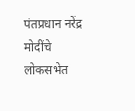पंतप्रधान नरेंद्र मोदींचे लोकसभेत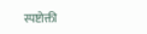स्पष्टोक्ती